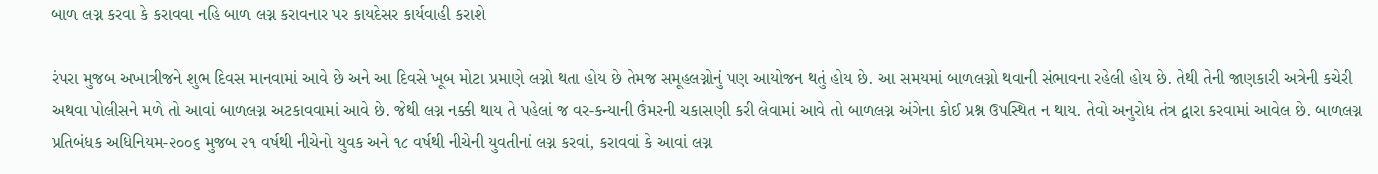બાળ લગ્ન કરવા કે કરાવવા નહિ બાળ લગ્ન કરાવનાર પર કાયદેસર કાર્યવાહી કરાશે

રંપરા મુજબ અખાત્રીજને શુભ દિવસ માનવામાં આવે છે અને આ દિવસે ખૂબ મોટા પ્રમાણે લગ્નો થતા હોય છે તેમજ સમૂહલગ્નોનું પણ આયોજન થતું હોય છે. આ સમયમાં બાળલગ્નો થવાની સંભાવના રહેલી હોય છે. તેથી તેની જાણકારી અત્રેની કચેરી અથવા પોલીસને મળે તો આવાં બાળલગ્ન અટકાવવામાં આવે છે. જેથી લગ્ન નક્કી થાય તે પહેલાં જ વર-કન્યાની ઉંમરની ચકાસણી કરી લેવામાં આવે તો બાળલગ્ન અંગેના કોઈ પ્રશ્ન ઉપસ્થિત ન થાય. તેવો અનુરોધ તંત્ર દ્વારા કરવામાં આવેલ છે. બાળલગ્ન પ્રતિબંધક અધિનિયમ-૨૦૦૬ મુજબ ૨૧ વર્ષથી નીચેનો યુવક અને ૧૮ વર્ષથી નીચેની યુવતીનાં લગ્ન કરવાં, કરાવવાં કે આવાં લગ્ન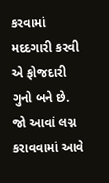કરવામાં મદદગારી કરવી એ ફોજદારી ગુનો બને છે. જો આવાં લગ્ન કરાવવામાં આવે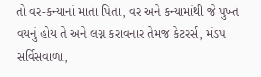તો વર-કન્યાનાં માતા પિતા, વર અને કન્યામાંથી જે પુખ્ત વયનું હોય તે અને લગ્ન કરાવનાર તેમજ કેટરર્સ, મંડપ સર્વિસવાળા,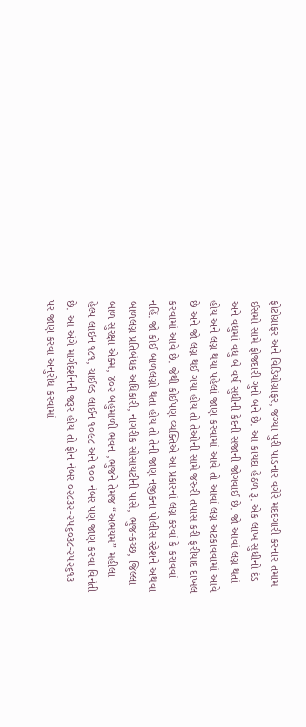ફોટોગ્રાફર અને વિડિયોગ્રાફર, જગ્યા પુરી પાડનાર વગેરે મદદગારી કરનાર તમામ ઈસમો સામે ફોજદારી ગુનો બને છે. આ કાયદા હેઠળ રૂ. એક લાખ સુધીનો દંડ અને વધુમાં વધુ બે વર્ષ સુધીની કેદની સજાની જોગવાઈ છે. જો આવાં લગ્ન થતાં હોય અને લગ્ન થયા પહેલાં જાણ કરવામાં આવે તો આવાં લગ્ન અટકાવવામાં આવે છે અને જો લગ્ન થઈ ગયા હોય તો તેઓની સામે જરુરી તપાસ કરી ફરીયાદ દાખલ કરવામાં આવે છે. જેથી કોઈપણ વ્યક્તિએ આ પ્રકારનાં લગ્ન કરવાં કે કરાવવાં નહિં. જો કોઈ બાળલગ્નો થતા હોય તો તેની જાણ નજીકના પોલીસ સ્ટેશને અથવા બાળલગ્ન પ્રતિબંધક અધિકારી, નાગરીક સોસાયટીની પાસે, ભુજ-કચ્છ, જિલ્લા બાળ સુરક્ષા એક્મ, ૪૦૨ બહુમાળી ભવન ,ભુજને તેમજ “અભયમ” મહીલા હેલ્પ લાઇન ૧૮૧, ચાઈલ્ડ લાઈન ૧૦૯૮ અને ૧૦૦ નંબર પણ જાણ કરવા વિનંતી છે. આ અંગે માર્ગદર્શનની જરૂર હોય તો ફોન નંબર ૦૨૮૩૨-૨૫૬૦૩૮-૨૫૨૬૧૩ પર જાણ કરવા અનુરોધ કરવામાં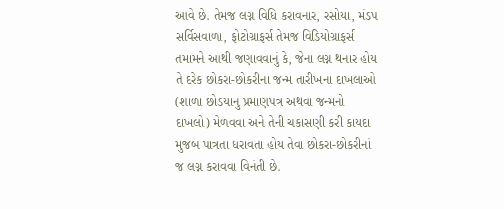આવે છે. તેમજ લગ્ન વિધિ કરાવનાર, રસોયા, મંડપ સર્વિસવાળા, ફોટોગ્રાફર્સ તેમજ વિડિયોગ્રાફર્સ તમામને આથી જણાવવાનું કે, જેના લગ્ન થનાર હોય તે દરેક છોકરા-છોકરીના જન્મ તારીખના દાખલાઓ (શાળા છોડયાનુ પ્રમાણપત્ર અથવા જન્મનો દાખલો) મેળવવા અને તેની ચકાસણી કરી કાયદા મુજબ પાત્રતા ધરાવતા હોય તેવા છોકરા-છોકરીનાં જ લગ્ન કરાવવા વિનંતી છે.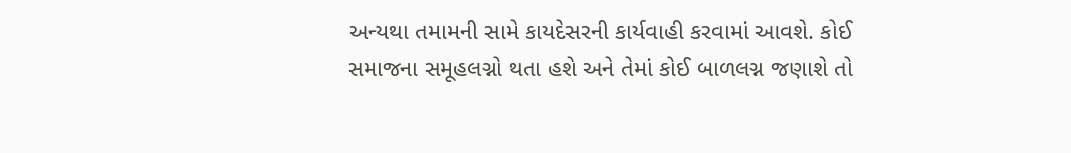અન્યથા તમામની સામે કાયદેસરની કાર્યવાહી કરવામાં આવશે. કોઈ સમાજના સમૂહલગ્નો થતા હશે અને તેમાં કોઈ બાળલગ્ન જણાશે તો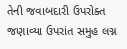તેની જવાબદારી ઉપરોક્ત જણાવ્યા ઉપરાંત સમુહ લગ્ન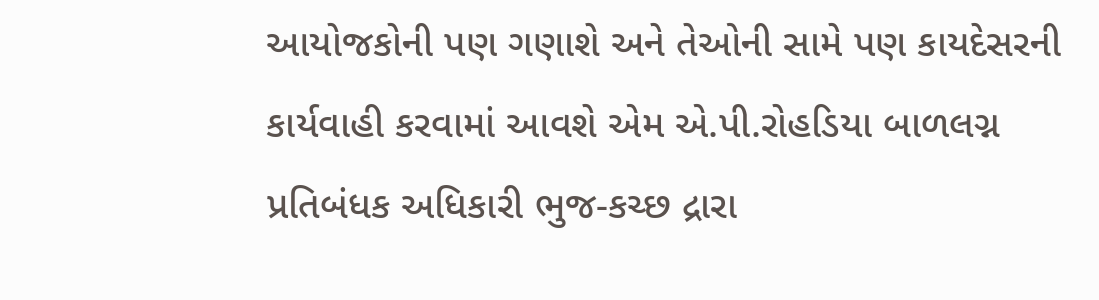આયોજકોની પણ ગણાશે અને તેઓની સામે પણ કાયદેસરની કાર્યવાહી કરવામાં આવશે એમ એ.પી.રોહડિયા બાળલગ્ન પ્રતિબંધક અધિકારી ભુજ-કચ્છ દ્રારા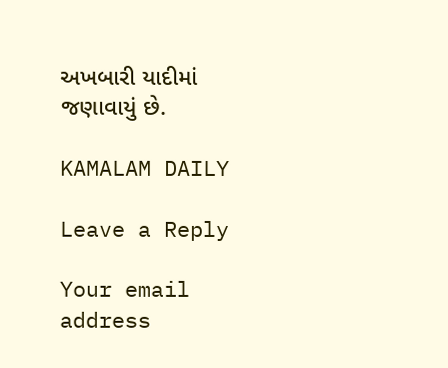અખબારી યાદીમાં જણાવાયું છે.

KAMALAM DAILY

Leave a Reply

Your email address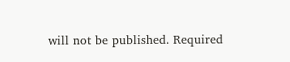will not be published. Required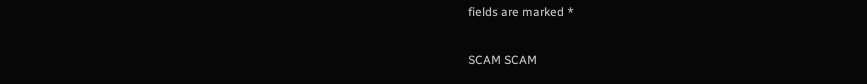fields are marked *

SCAM SCAM